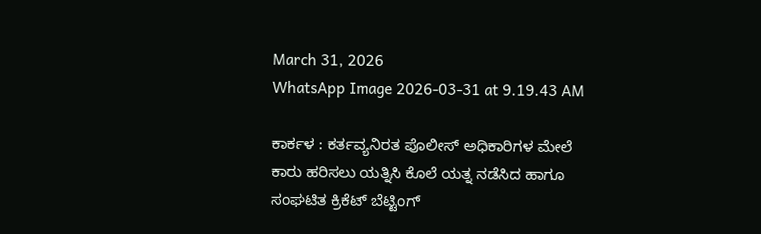March 31, 2026
WhatsApp Image 2026-03-31 at 9.19.43 AM

ಕಾರ್ಕಳ : ಕರ್ತವ್ಯನಿರತ ಪೊಲೀಸ್ ಅಧಿಕಾರಿಗಳ ಮೇಲೆ ಕಾರು ಹರಿಸಲು ಯತ್ನಿಸಿ ಕೊಲೆ ಯತ್ನ ನಡೆಸಿದ ಹಾಗೂ ಸಂಘಟಿತ ಕ್ರಿಕೆಟ್ ಬೆಟ್ಟಿಂಗ್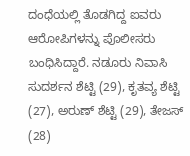ದಂಧೆಯಲ್ಲಿ ತೊಡಗಿದ್ದ ಐವರು ಆರೋಪಿಗಳನ್ನು ಪೊಲೀಸರು ಬಂಧಿಸಿದ್ದಾರೆ. ನಡೂರು ನಿವಾಸಿ ಸುದರ್ಶನ ಶೆಟ್ಟಿ (29), ಕೃತವ್ಯ ಶೆಟ್ಟಿ (27), ಅರುಣ್ ಶೆಟ್ಟಿ (29), ತೇಜಸ್ (28)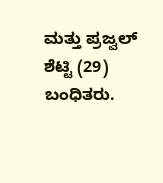ಮತ್ತು ಪ್ರಜ್ವಲ್ ಶೆಟ್ಟಿ (29) ಬಂಧಿತರು.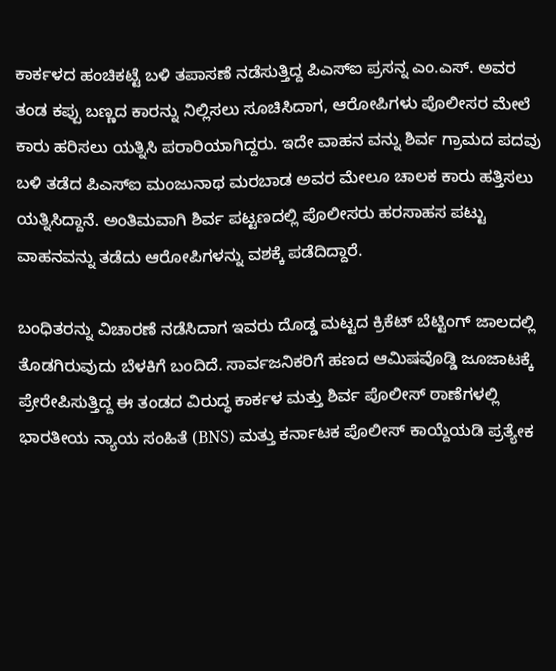ಕಾರ್ಕಳದ ಹಂಚಿಕಟ್ಟೆ ಬಳಿ ತಪಾಸಣೆ ನಡೆಸುತ್ತಿದ್ದ ಪಿಎಸ್‌ಐ ಪ್ರಸನ್ನ ಎಂ.ಎಸ್. ಅವರ ತಂಡ ಕಪ್ಪು ಬಣ್ಣದ ಕಾರನ್ನು ನಿಲ್ಲಿಸಲು ಸೂಚಿಸಿದಾಗ, ಆರೋಪಿಗಳು ಪೊಲೀಸರ ಮೇಲೆ ಕಾರು ಹರಿಸಲು ಯತ್ನಿಸಿ ಪರಾರಿಯಾಗಿದ್ದರು. ಇದೇ ವಾಹನ ವನ್ನು ಶಿರ್ವ ಗ್ರಾಮದ ಪದವು ಬಳಿ ತಡೆದ ಪಿಎಸ್‌ಐ ಮಂಜುನಾಥ ಮರಬಾಡ ಅವರ ಮೇಲೂ ಚಾಲಕ ಕಾರು ಹತ್ತಿಸಲು ಯತ್ನಿಸಿದ್ದಾನೆ. ಅಂತಿಮವಾಗಿ ಶಿರ್ವ ಪಟ್ಟಣದಲ್ಲಿ ಪೊಲೀಸರು ಹರಸಾಹಸ ಪಟ್ಟು ವಾಹನವನ್ನು ತಡೆದು ಆರೋಪಿಗಳನ್ನು ವಶಕ್ಕೆ ಪಡೆದಿದ್ದಾರೆ.

ಬಂಧಿತರನ್ನು ವಿಚಾರಣೆ ನಡೆಸಿದಾಗ ಇವರು ದೊಡ್ಡ ಮಟ್ಟದ ಕ್ರಿಕೆಟ್ ಬೆಟ್ಟಿಂಗ್ ಜಾಲದಲ್ಲಿ ತೊಡಗಿರುವುದು ಬೆಳಕಿಗೆ ಬಂದಿದೆ. ಸಾರ್ವಜನಿಕರಿಗೆ ಹಣದ ಆಮಿಷವೊಡ್ಡಿ ಜೂಜಾಟಕ್ಕೆ ಪ್ರೇರೇಪಿಸುತ್ತಿದ್ದ ಈ ತಂಡದ ವಿರುದ್ಧ ಕಾರ್ಕಳ ಮತ್ತು ಶಿರ್ವ ಪೊಲೀಸ್ ಠಾಣೆಗಳಲ್ಲಿ ಭಾರತೀಯ ನ್ಯಾಯ ಸಂಹಿತೆ (BNS) ಮತ್ತು ಕರ್ನಾಟಕ ಪೊಲೀಸ್ ಕಾಯ್ದೆಯಡಿ ಪ್ರತ್ಯೇಕ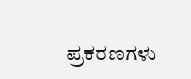ಪ್ರಕರಣಗಳು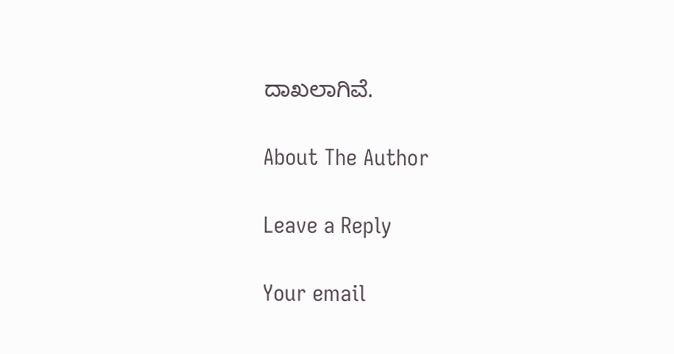ದಾಖಲಾಗಿವೆ.

About The Author

Leave a Reply

Your email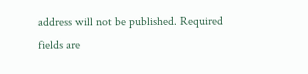address will not be published. Required fields are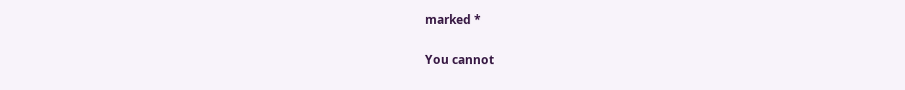marked *

You cannot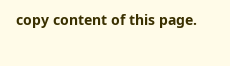copy content of this page.